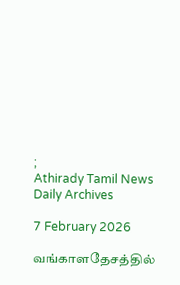;
Athirady Tamil News
Daily Archives

7 February 2026

வங்காளதேசத்தில்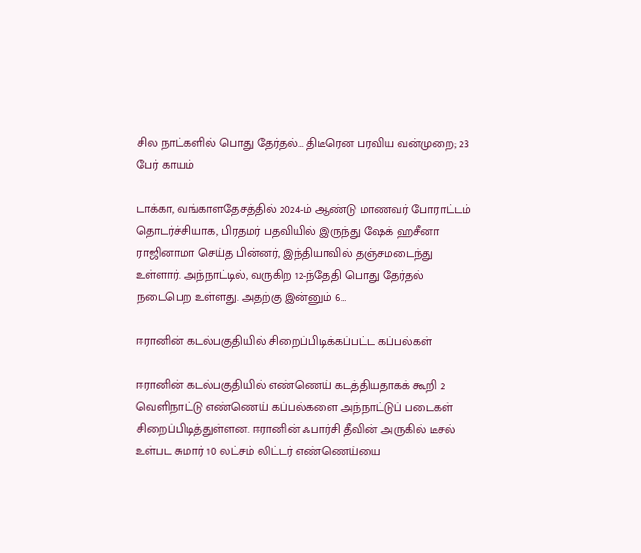சில நாட்களில் பொது தேர்தல்… திடீரென பரவிய வன்முறை; 23 பேர் காயம்

டாக்கா, வங்காளதேசத்தில் 2024-ம் ஆண்டு மாணவர் போராட்டம் தொடர்ச்சியாக, பிரதமர் பதவியில் இருந்து ஷேக் ஹசீனா ராஜினாமா செய்த பின்னர், இந்தியாவில் தஞ்சமடைந்து உள்ளார். அந்நாட்டில், வருகிற 12-ந்தேதி பொது தேர்தல் நடைபெற உள்ளது. அதற்கு இன்னும் 6…

ஈரானின் கடல்பகுதியில் சிறைப்பிடிக்கப்பட்ட கப்பல்கள்

ஈரானின் கடல்பகுதியில் எண்ணெய் கடத்தியதாகக் கூறி 2 வெளிநாட்டு எண்ணெய் கப்பல்களை அந்நாட்டுப் படைகள் சிறைப்பிடித்துள்ளன. ஈரானின் ஃபார்சி தீவின் அருகில் டீசல் உள்பட சுமார் 10 லட்சம் லிட்டர் எண்ணெய்யை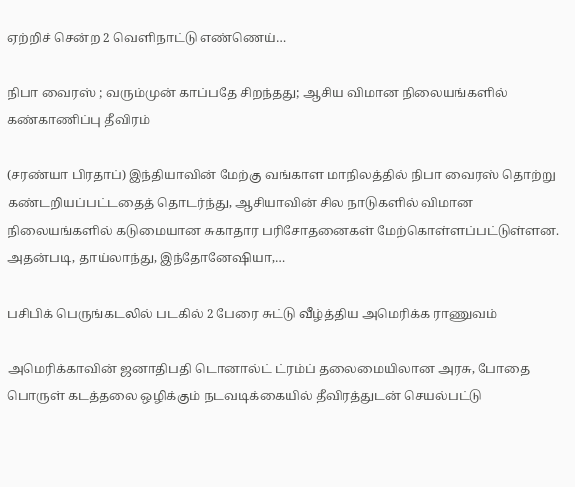ஏற்றிச் சென்ற 2 வெளிநாட்டு எண்ணெய்…

நிபா வைரஸ் ; வரும்முன் காப்பதே சிறந்தது; ஆசிய விமான நிலையங்களில் கண்காணிப்பு தீவிரம்

(சரண்யா பிரதாப்) இந்தியாவின் மேற்கு வங்காள மாநிலத்தில் நிபா வைரஸ் தொற்று கண்டறியப்பட்டதைத் தொடர்ந்து, ஆசியாவின் சில நாடுகளில் விமான நிலையங்களில் கடுமையான சுகாதார பரிசோதனைகள் மேற்கொள்ளப்பட்டுள்ளன. அதன்படி, தாய்லாந்து, இந்தோனேஷியா,…

பசிபிக் பெருங்கடலில் படகில் 2 பேரை சுட்டு வீழ்த்திய அமெரிக்க ராணுவம்

அமெரிக்காவின் ஜனாதிபதி டொனால்ட் ட்ரம்ப் தலைமையிலான அரசு, போதை பொருள் கடத்தலை ஒழிக்கும் நடவடிக்கையில் தீவிரத்துடன் செயல்பட்டு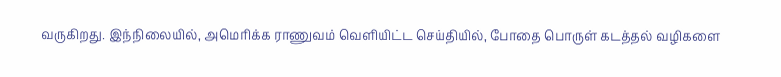வருகிறது. இந்நிலையில், அமெரிக்க ராணுவம் வெளியிட்ட செய்தியில், போதை பொருள் கடத்தல் வழிகளை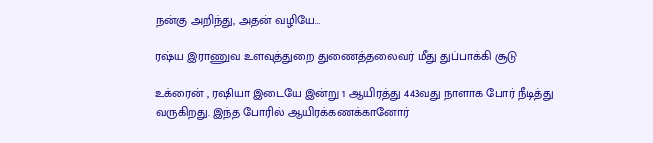நன்கு அறிந்து, அதன் வழியே…

ரஷ்ய இராணுவ உளவுத்துறை துணைத்தலைவர் மீது துப்பாக்கி சூடு

உக்ரைன் , ரஷியா இடையே இன்று 1 ஆயிரத்து 443வது நாளாக போர் நீடித்து வருகிறது. இந்த போரில் ஆயிரக்கணக்கானோர்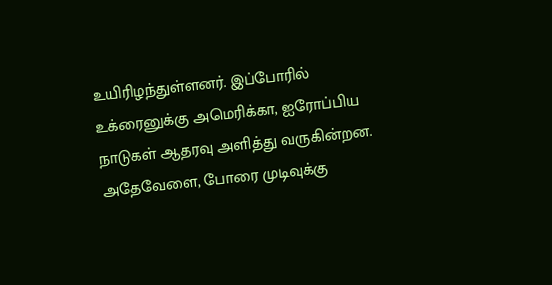உயிரிழந்துள்ளனர். இப்போரில் உக்ரைனுக்கு அமெரிக்கா, ஐரோப்பிய நாடுகள் ஆதரவு அளித்து வருகின்றன. அதேவேளை, போரை முடிவுக்கு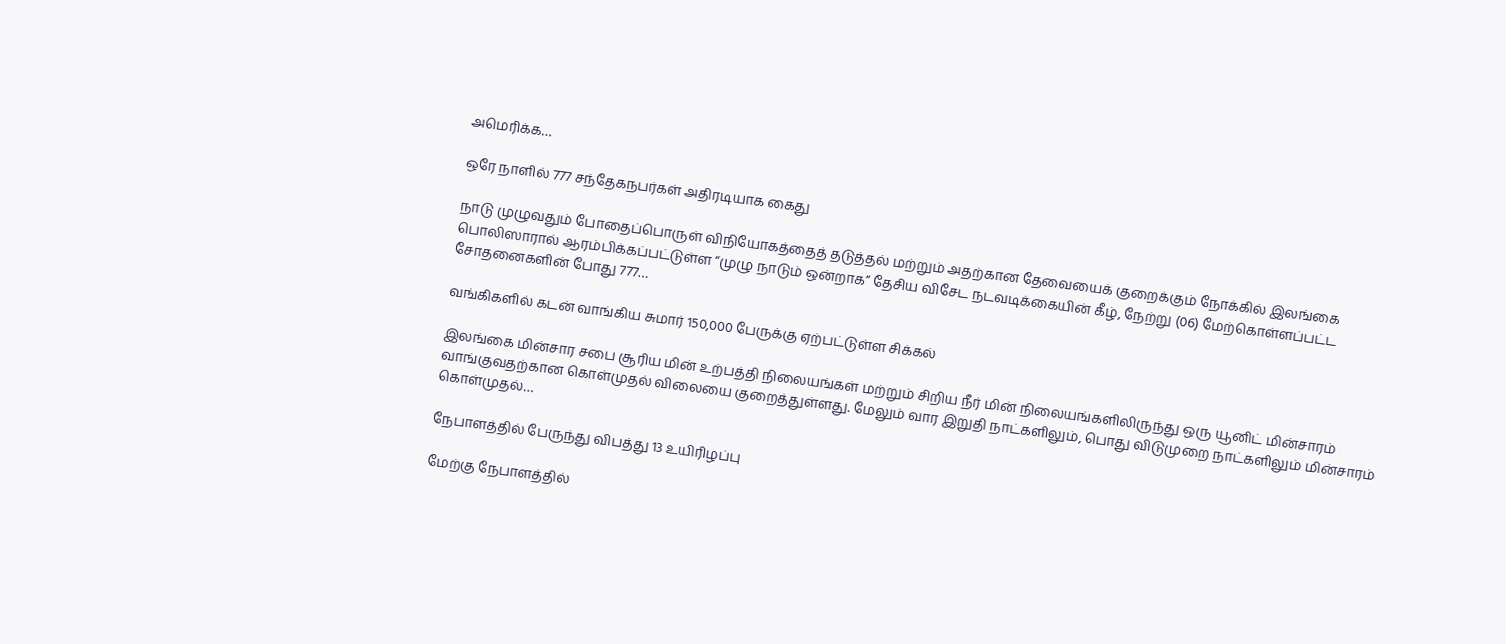அமெரிக்க…

ஒரே நாளில் 777 சந்தேகநபர்கள் அதிரடியாக கைது

நாடு முழுவதும் போதைப்பொருள் விநியோகத்தைத் தடுத்தல் மற்றும் அதற்கான தேவையைக் குறைக்கும் நோக்கில் இலங்கை பொலிஸாரால் ஆரம்பிக்கப்பட்டுள்ள “முழு நாடும் ஒன்றாக” தேசிய விசேட நடவடிக்கையின் கீழ், நேற்று (06) மேற்கொள்ளப்பட்ட சோதனைகளின் போது 777…

வங்கிகளில் கடன் வாங்கிய சுமார் 150,000 பேருக்கு ஏற்பட்டுள்ள சிக்கல்

இலங்கை மின்சார சபை சூரிய மின் உற்பத்தி நிலையங்கள் மற்றும் சிறிய நீர் மின் நிலையங்களிலிருந்து ஒரு யூனிட் மின்சாரம் வாங்குவதற்கான கொள்முதல் விலையை குறைத்துள்ளது. மேலும் வார இறுதி நாட்களிலும், பொது விடுமுறை நாட்களிலும் மின்சாரம் கொள்முதல்…

நேபாளத்தில் பேருந்து விபத்து 13 உயிரிழப்பு

மேற்கு நேபாளத்தில்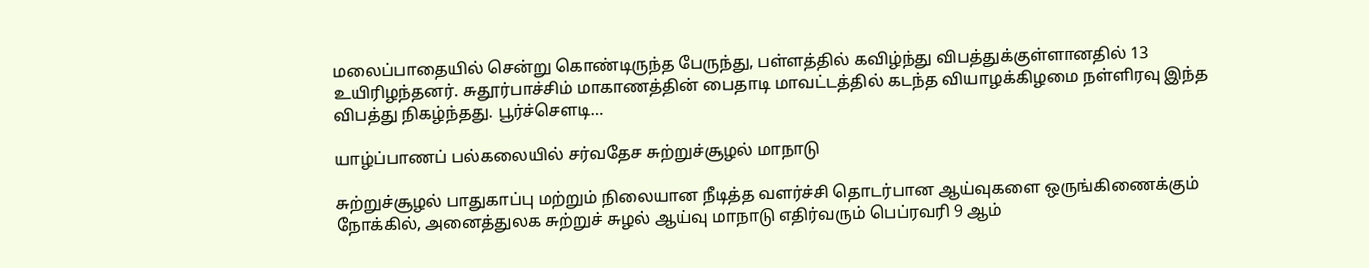மலைப்பாதையில் சென்று கொண்டிருந்த பேருந்து, பள்ளத்தில் கவிழ்ந்து விபத்துக்குள்ளானதில் 13 உயிரிழந்தனர். சுதூர்பாச்சிம் மாகாணத்தின் பைதாடி மாவட்டத்தில் கடந்த வியாழக்கிழமை நள்ளிரவு இந்த விபத்து நிகழ்ந்தது. பூர்ச்சௌடி…

யாழ்ப்பாணப் பல்கலையில் சர்வதேச சுற்றுச்சூழல் மாநாடு

சுற்றுச்சூழல் பாதுகாப்பு மற்றும் நிலையான நீடித்த வளர்ச்சி தொடர்பான ஆய்வுகளை ஒருங்கிணைக்கும் நோக்கில், அனைத்துலக சுற்றுச் சுழல் ஆய்வு மாநாடு எதிர்வரும் பெப்ரவரி 9 ஆம்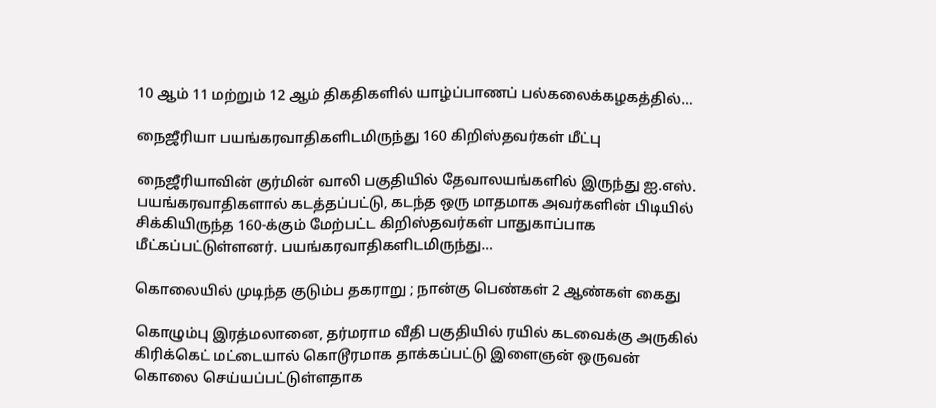10 ஆம் 11 மற்றும் 12 ஆம் திகதிகளில் யாழ்ப்பாணப் பல்கலைக்கழகத்தில்…

நைஜீரியா பயங்கரவாதிகளிடமிருந்து 160 கிறிஸ்தவர்கள் மீட்பு

நைஜீரியாவின் குர்மின் வாலி பகுதியில் தேவாலயங்களில் இருந்து ஐ.எஸ். பயங்கரவாதிகளால் கடத்தப்பட்டு, கடந்த ஒரு மாதமாக அவர்களின் பிடியில் சிக்கியிருந்த 160-க்கும் மேற்பட்ட கிறிஸ்தவர்கள் பாதுகாப்பாக மீட்கப்பட்டுள்ளனர். பயங்கரவாதிகளிடமிருந்து…

கொலையில் முடிந்த குடும்ப தகராறு ; நான்கு பெண்கள் 2 ஆண்கள் கைது

கொழும்பு இரத்மலானை, தர்மராம வீதி பகுதியில் ரயில் கடவைக்கு அருகில் கிரிக்கெட் மட்டையால் கொடூரமாக தாக்கப்பட்டு இளைஞன் ஒருவன் கொலை செய்யப்பட்டுள்ளதாக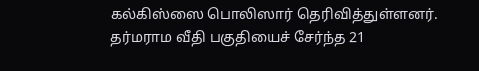கல்கிஸ்ஸை பொலிஸார் தெரிவித்துள்ளனர். தர்மராம வீதி பகுதியைச் சேர்ந்த 21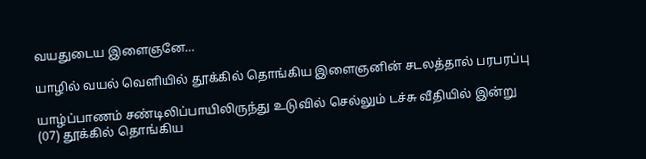வயதுடைய இளைஞனே…

யாழில் வயல் வெளியில் தூக்கில் தொங்கிய இளைஞனின் சடலத்தால் பரபரப்பு

யாழ்ப்பாணம் சண்டிலிப்பாயிலிருந்து உடுவில் செல்லும் டச்சு வீதியில் இன்று (07) தூக்கில் தொங்கிய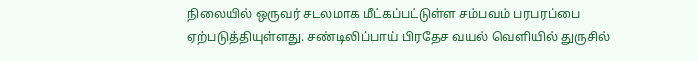நிலையில் ஒருவர் சடலமாக மீட்கப்பட்டுள்ள சம்பவம் பரபரப்பை ஏற்படுத்தியுள்ளது. சண்டிலிப்பாய் பிரதேச வயல் வெளியில் துருசில்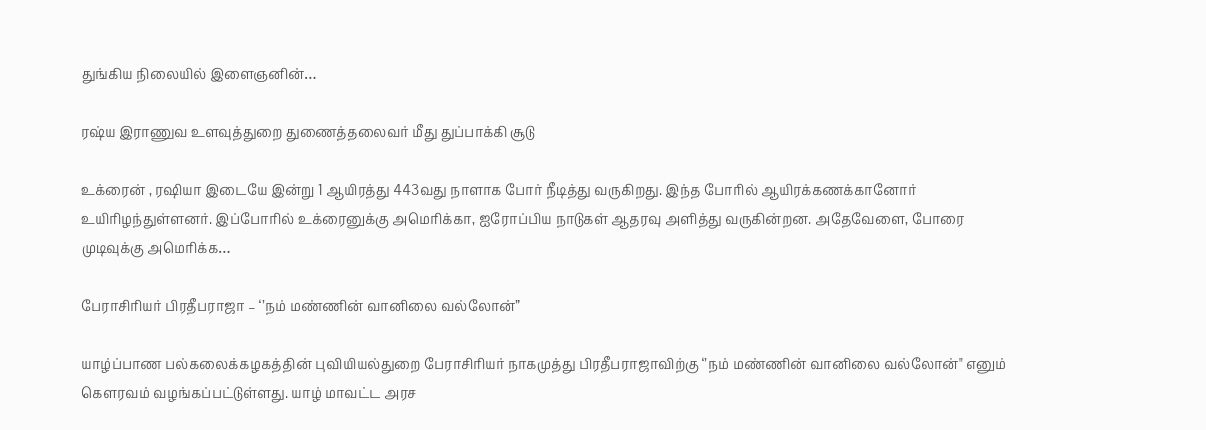துங்கிய நிலையில் இளைஞனின்…

ரஷ்ய இராணுவ உளவுத்துறை துணைத்தலைவர் மீது துப்பாக்கி சூடு

உக்ரைன் , ரஷியா இடையே இன்று 1 ஆயிரத்து 443வது நாளாக போர் நீடித்து வருகிறது. இந்த போரில் ஆயிரக்கணக்கானோர் உயிரிழந்துள்ளனர். இப்போரில் உக்ரைனுக்கு அமெரிக்கா, ஐரோப்பிய நாடுகள் ஆதரவு அளித்து வருகின்றன. அதேவேளை, போரை முடிவுக்கு அமெரிக்க…

பேராசிரியர் பிரதீபராஜா – ‘’நம் மண்ணின் வானிலை வல்லோன்”

யாழ்ப்பாண பல்கலைக்கழகத்தின் புவியியல்துறை பேராசிரியர் நாகமுத்து பிரதீபராஜாவிற்கு ‘’நம் மண்ணின் வானிலை வல்லோன்" எனும் கௌரவம் வழங்கப்பட்டுள்ளது. யாழ் மாவட்ட அரச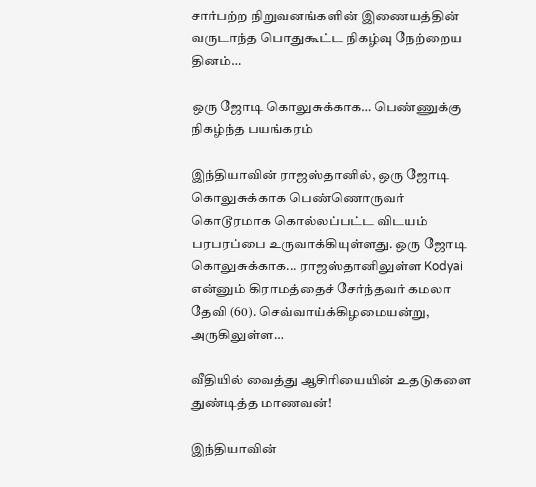சார்பற்ற நிறுவனங்களின் இணையத்தின் வருடாந்த பொதுகூட்ட நிகழ்வு நேற்றைய தினம்…

ஒரு ஜோடி கொலுசுக்காக… பெண்ணுக்கு நிகழ்ந்த பயங்கரம்

இந்தியாவின் ராஜஸ்தானில், ஒரு ஜோடி கொலுசுக்காக பெண்ணொருவர் கொடூரமாக கொல்லப்பட்ட விடயம் பரபரப்பை உருவாக்கியுள்ளது. ஒரு ஜோடி கொலுசுக்காக... ராஜஸ்தானிலுள்ள Kodyai என்னும் கிராமத்தைச் சேர்ந்தவர் கமலா தேவி (60). செவ்வாய்க்கிழமையன்று, அருகிலுள்ள…

வீதியில் வைத்து ஆசிரியையின் உதடுகளை துண்டித்த மாணவன்!

இந்தியாவின்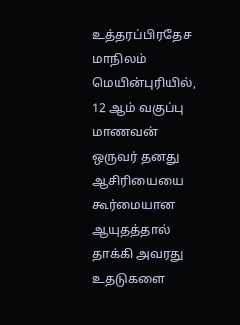உத்தரப்பிரதேச மாநிலம் மெயின்புரியில், 12 ஆம் வகுப்பு மாணவன் ஒருவர் தனது ஆசிரியையை கூர்மையான ஆயுதத்தால் தாக்கி அவரது உதடுகளை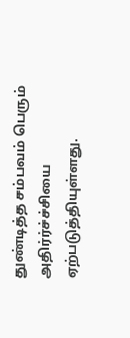துண்டித்த சம்பவம் பெரும் அதிர்ர்ச்ச்சியை ஏற்படுத்தியுள்ளது.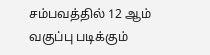சம்பவத்தில் 12 ஆம் வகுப்பு படிக்கும்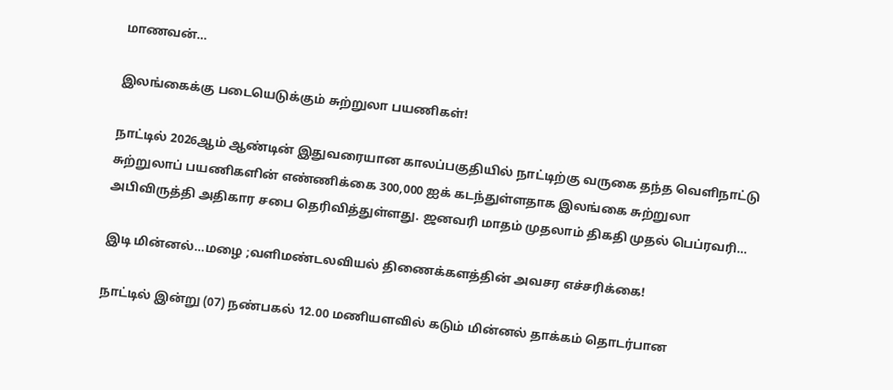மாணவன்…

இலங்கைக்கு படையெடுக்கும் சுற்றுலா பயணிகள்!

நாட்டில் 2026ஆம் ஆண்டின் இதுவரையான காலப்பகுதியில் நாட்டிற்கு வருகை தந்த வெளிநாட்டு சுற்றுலாப் பயணிகளின் எண்ணிக்கை 300,000 ஐக் கடந்துள்ளதாக இலங்கை சுற்றுலா அபிவிருத்தி அதிகார சபை தெரிவித்துள்ளது. ஜனவரி மாதம் முதலாம் திகதி முதல் பெப்ரவரி…

இடி மின்னல்…மழை ;வளிமண்டலவியல் திணைக்களத்தின் அவசர எச்சரிக்கை!

நாட்டில் இன்று (07) நண்பகல் 12.00 மணியளவில் கடும் மின்னல் தாக்கம் தொடர்பான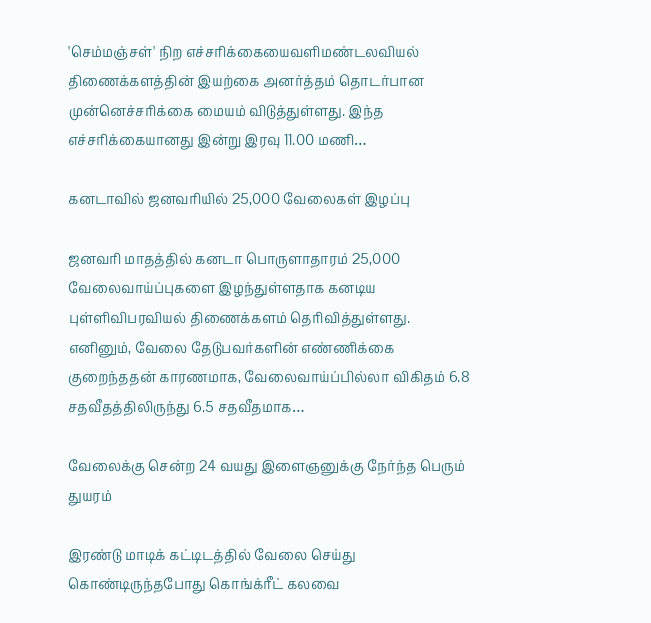'செம்மஞ்சள்' நிற எச்சரிக்கையைவளிமண்டலவியல் திணைக்களத்தின் இயற்கை அனர்த்தம் தொடர்பான முன்னெச்சரிக்கை மையம் விடுத்துள்ளது. இந்த எச்சரிக்கையானது இன்று இரவு 11.00 மணி…

கனடாவில் ஜனவரியில் 25,000 வேலைகள் இழப்பு

ஜனவரி மாதத்தில் கனடா பொருளாதாரம் 25,000 வேலைவாய்ப்புகளை இழந்துள்ளதாக கனடிய புள்ளிவிபரவியல் திணைக்களம் தெரிவித்துள்ளது. எனினும், வேலை தேடுபவர்களின் எண்ணிக்கை குறைந்ததன் காரணமாக, வேலைவாய்ப்பில்லா விகிதம் 6.8 சதவீதத்திலிருந்து 6.5 சதவீதமாக…

வேலைக்கு சென்ற 24 வயது இளைஞனுக்கு நேர்ந்த பெரும் துயரம்

இரண்டு மாடிக் கட்டிடத்தில் வேலை செய்து கொண்டிருந்தபோது கொங்க்ரீட் கலவை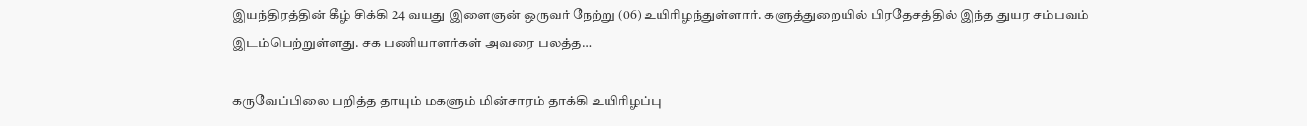இயந்திரத்தின் கீழ் சிக்கி 24 வயது இளைஞன் ஒருவர் நேற்று (06) உயிரிழந்துள்ளார். களுத்துறையில் பிரதேசத்தில் இந்த துயர சம்பவம் இடம்பெற்றுள்ளது. சக பணியாளர்கள் அவரை பலத்த…

கருவேப்பிலை பறித்த தாயும் மகளும் மின்சாரம் தாக்கி உயிரிழப்பு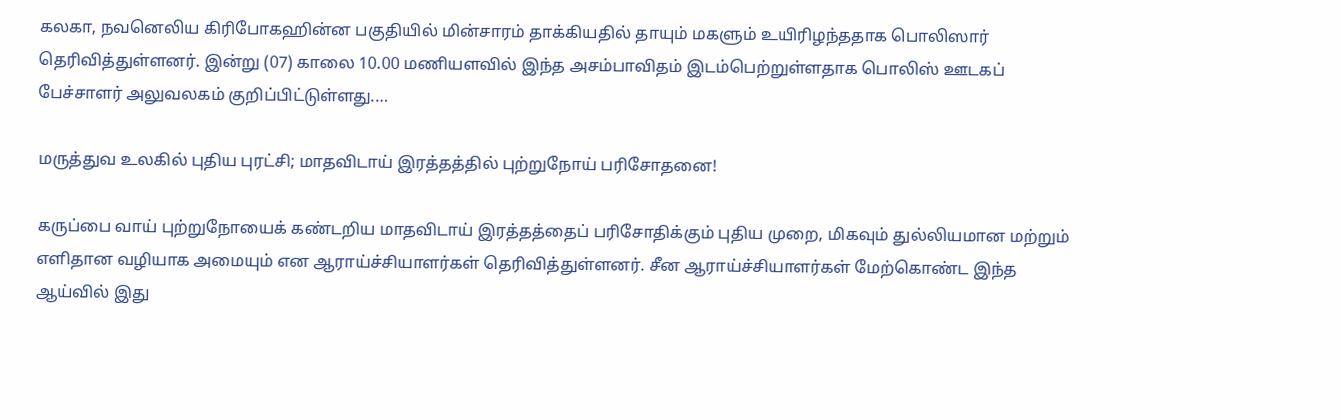கலகா, நவனெலிய கிரிபோகஹின்ன பகுதியில் மின்சாரம் தாக்கியதில் தாயும் மகளும் உயிரிழந்ததாக பொலிஸார் தெரிவித்துள்ளனர். இன்று (07) காலை 10.00 மணியளவில் இந்த அசம்பாவிதம் இடம்பெற்றுள்ளதாக பொலிஸ் ஊடகப் பேச்சாளர் அலுவலகம் குறிப்பிட்டுள்ளது.…

மருத்துவ உலகில் புதிய புரட்சி; மாதவிடாய் இரத்தத்தில் புற்றுநோய் பரிசோதனை!

கருப்பை வாய் புற்றுநோயைக் கண்டறிய மாதவிடாய் இரத்தத்தைப் பரிசோதிக்கும் புதிய முறை, மிகவும் துல்லியமான மற்றும் எளிதான வழியாக அமையும் என ஆராய்ச்சியாளர்கள் தெரிவித்துள்ளனர். சீன ஆராய்ச்சியாளர்கள் மேற்கொண்ட இந்த ஆய்வில் இது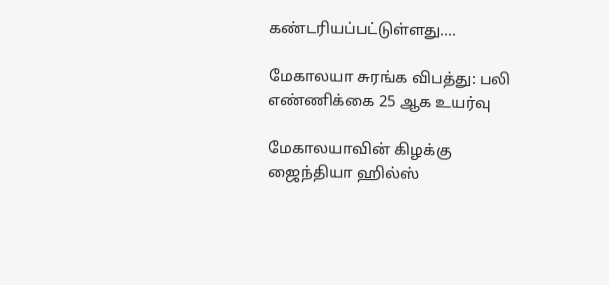கண்டரியப்பட்டுள்ளது.…

மேகாலயா சுரங்க விபத்து: பலி எண்ணிக்கை 25 ஆக உயர்வு

மேகாலயாவின் கிழக்கு ஜைந்தியா ஹில்ஸ்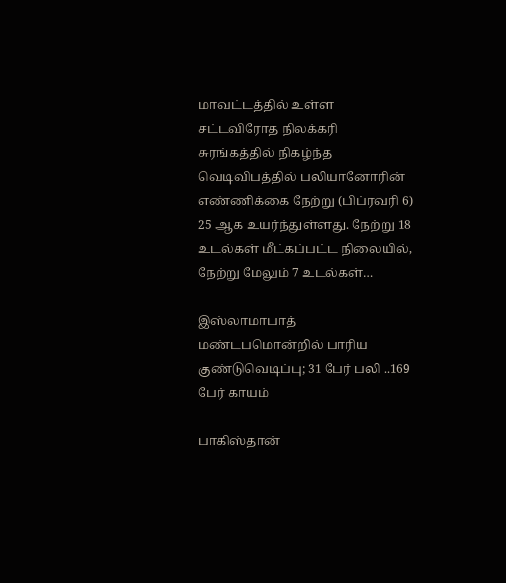மாவட்டத்தில் உள்ள சட்டவிரோத நிலக்கரி சுரங்கத்தில் நிகழ்ந்த வெடிவிபத்தில் பலியானோரின் எண்ணிக்கை நேற்று (பிப்ரவரி 6) 25 ஆக உயர்ந்துள்ளது. நேற்று 18 உடல்கள் மீட்கப்பட்ட நிலையில், நேற்று மேலும் 7 உடல்கள்…

இஸ்லாமாபாத் மண்டபமொன்றில் பாரிய குண்டுவெடிப்பு; 31 பேர் பலி ..169 பேர் காயம்

பாகிஸ்தான்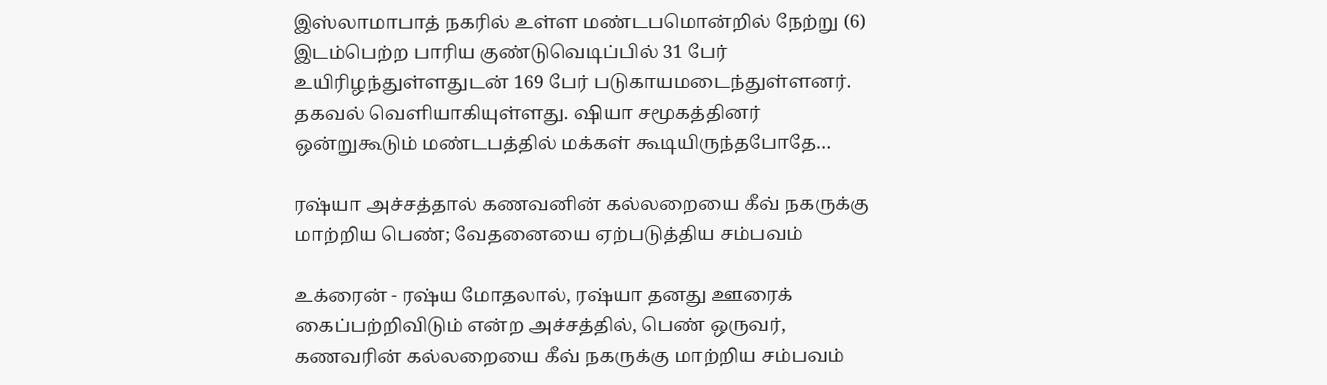இஸ்லாமாபாத் நகரில் உள்ள மண்டபமொன்றில் நேற்று (6) இடம்பெற்ற பாரிய குண்டுவெடிப்பில் 31 பேர் உயிரிழந்துள்ளதுடன் 169 பேர் படுகாயமடைந்துள்ளனர். தகவல் வெளியாகியுள்ளது. ஷியா சமூகத்தினர் ஒன்றுகூடும் மண்டபத்தில் மக்கள் கூடியிருந்தபோதே…

ரஷ்யா அச்சத்தால் கணவனின் கல்லறையை கீவ் நகருக்கு மாற்றிய பெண்; வேதனையை ஏற்படுத்திய சம்பவம்

உக்ரைன் - ரஷ்ய மோதலால், ரஷ்யா தனது ஊரைக் கைப்பற்றிவிடும் என்ற அச்சத்தில், பெண் ஒருவர், கணவரின் கல்லறையை கீவ் நகருக்கு மாற்றிய சம்பவம்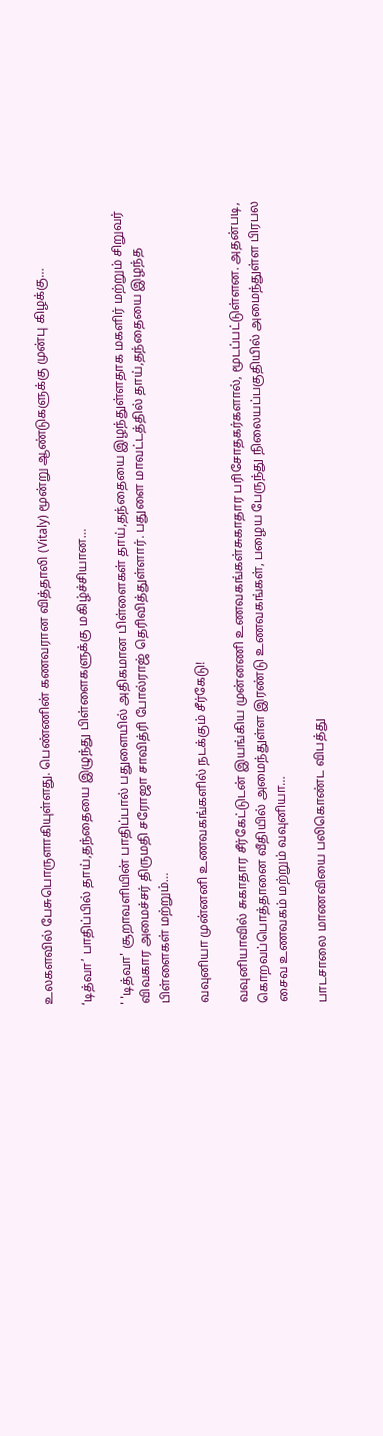உலகளவில் பேசுபொருளாகியுள்ளது. பெண்ணின் கணவரான வித்தாலி (Vitaly) மூன்று ஆண்டுகளுக்கு முன்பு கிழக்கு…

‘டித்வா’ பாதிப்பில் தாய்,தந்தையை இழுந்து பிள்ளைகளுக்கு மகிழ்ச்சியான…

' 'டித்வா' சூறாவளியின் பாதிப்பால் பதுளையில் அதிகமான பிள்ளைகள் தாய்,தந்தையை இழந்துள்ளதாக மகளிர் மற்றும் சிறுவர் விவகார அமைச்சர் திருமதி சரோஜா சாவித்ரி போல்ராஜ் தெரிவித்துள்ளார். பதுளை மாவட்டத்தில் தாய்,தந்தையை இழந்த பிள்ளைகள் மற்றும்…

வவுனியா முன்னனி உணவகங்களில் நடக்கும் சீர்கேடு!

வவுனியாவில் சுகாதார சீர்கேட்டுடன் இயங்கிய முன்னணி உணவகங்கள்சுகாதார பரிசோதகர்களால், மூடப்பட்டுள்ளன. அதன்படி, கொறவப்பொத்தானை வீதியில் அமைந்துள்ள இரண்டு உணவகங்கள், பழைய பேருந்து நிலையப்பகுதியில் அமைந்துள்ள பிரபல சைவ உணவகம் மற்றும் வவுனியா…

பாடசாலை மாணவியை பலிகொண்ட விபத்து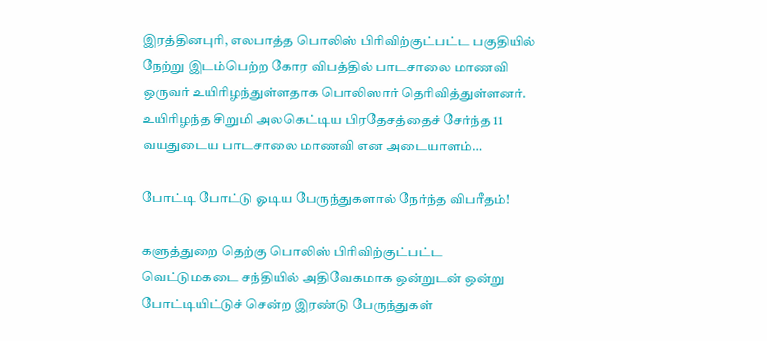இரத்தினபுரி, எலபாத்த பொலிஸ் பிரிவிற்குட்பட்ட பகுதியில் நேற்று இடம்பெற்ற கோர விபத்தில் பாடசாலை மாணவி ஒருவர் உயிரிழந்துள்ளதாக பொலிஸார் தெரிவித்துள்ளனர். உயிரிழந்த சிறுமி அலகெட்டிய பிரதேசத்தைச் சேர்ந்த 11 வயதுடைய பாடசாலை மாணவி என அடையாளம்…

போட்டி போட்டு ஓடிய பேருந்துகளால் நேர்ந்த விபரீதம்!

களுத்துறை தெற்கு பொலிஸ் பிரிவிற்குட்பட்ட வெட்டுமகடை சந்தியில் அதிவேகமாக ஒன்றுடன் ஒன்று போட்டியிட்டுச் சென்ற இரண்டு பேருந்துகள்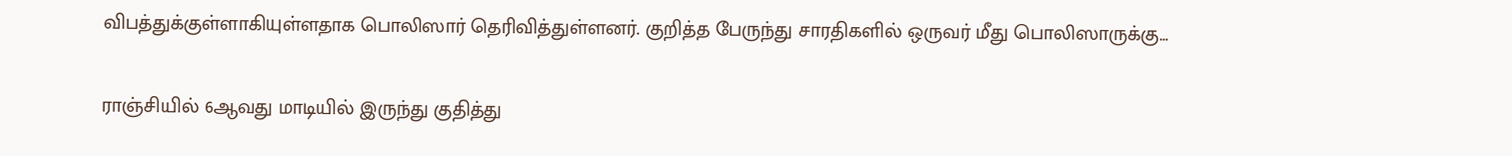விபத்துக்குள்ளாகியுள்ளதாக பொலிஸார் தெரிவித்துள்ளனர். குறித்த பேருந்து சாரதிகளில் ஒருவர் மீது பொலிஸாருக்கு…

ராஞ்சியில் 6ஆவது மாடியில் இருந்து குதித்து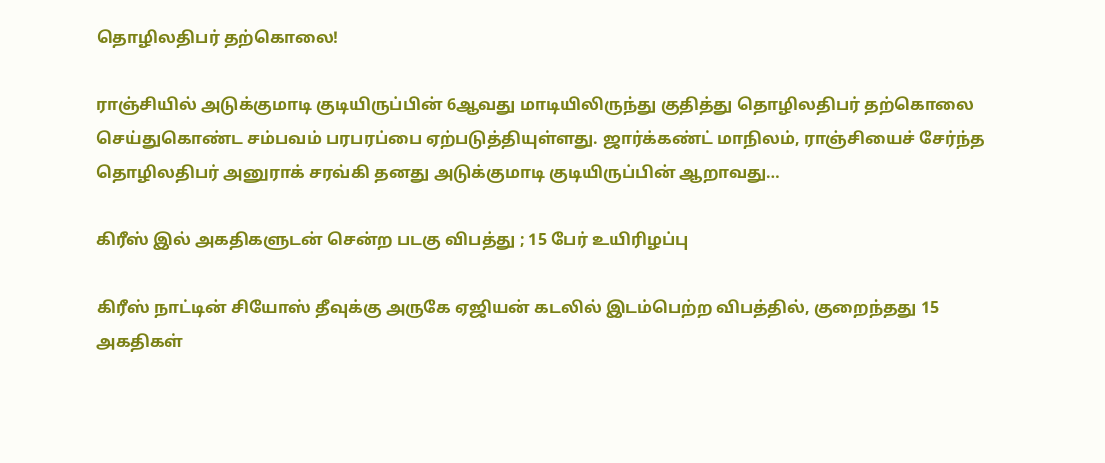தொழிலதிபர் தற்கொலை!

ராஞ்சியில் அடுக்குமாடி குடியிருப்பின் 6ஆவது மாடியிலிருந்து குதித்து தொழிலதிபர் தற்கொலை செய்துகொண்ட சம்பவம் பரபரப்பை ஏற்படுத்தியுள்ளது. ஜார்க்கண்ட் மாநிலம், ராஞ்சியைச் சேர்ந்த தொழிலதிபர் அனுராக் சரவ்கி தனது அடுக்குமாடி குடியிருப்பின் ஆறாவது…

கிரீஸ் இல் அகதிகளுடன் சென்ற படகு விபத்து ; 15 பேர் உயிரிழப்பு

கிரீஸ் நாட்டின் சியோஸ் தீவுக்கு அருகே ஏஜியன் கடலில் இடம்பெற்ற விபத்தில், குறைந்தது 15 அகதிகள்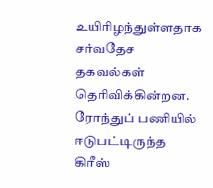உயிரிழந்துள்ளதாக சர்வதேச தகவல்கள் தெரிவிக்கின்றன. ரோந்துப் பணியில் ஈடுபட்டிருந்த கிரீஸ்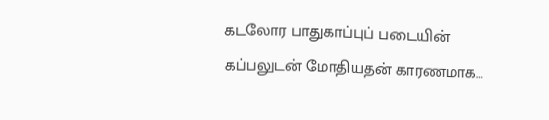கடலோர பாதுகாப்புப் படையின் கப்பலுடன் மோதியதன் காரணமாக…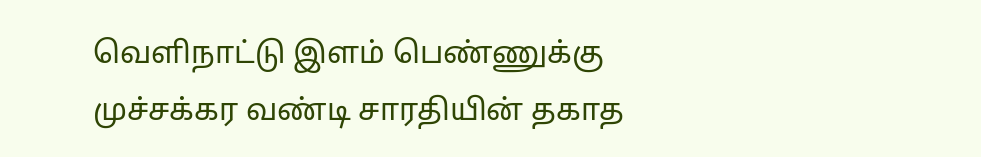வெளிநாட்டு இளம் பெண்ணுக்கு முச்சக்கர வண்டி சாரதியின் தகாத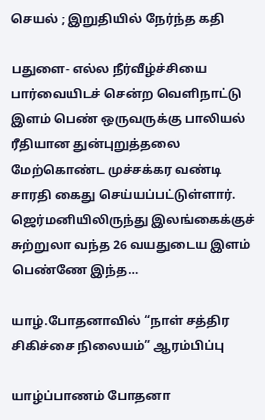செயல் ; இறுதியில் நேர்ந்த கதி

பதுளை- எல்ல நீர்வீழ்ச்சியை பார்வையிடச் சென்ற வெளிநாட்டு இளம் பெண் ஒருவருக்கு பாலியல் ரீதியான துன்புறுத்தலை மேற்கொண்ட முச்சக்கர வண்டி சாரதி கைது செய்யப்பட்டுள்ளார். ஜெர்மனியிலிருந்து இலங்கைக்குச் சுற்றுலா வந்த 26 வயதுடைய இளம் பெண்ணே இந்த…

யாழ்.போதனாவில் “நாள் சத்திர சிகிச்சை நிலையம்” ஆரம்பிப்பு

யாழ்ப்பாணம் போதனா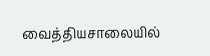வைத்தியசாலையில்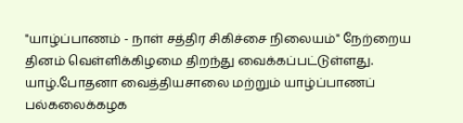"யாழ்ப்பாணம் - நாள் சத்திர சிகிச்சை நிலையம்" நேற்றைய தினம் வெள்ளிக்கிழமை திறந்து வைக்கப்பட்டுள்ளது. யாழ்.போதனா வைத்தியசாலை மற்றும் யாழ்ப்பாணப் பல்கலைக்கழக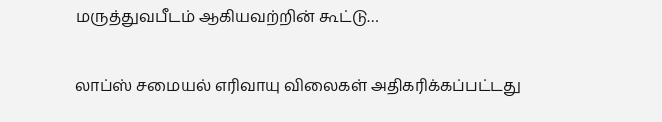மருத்துவபீடம் ஆகியவற்றின் கூட்டு…

லாப்ஸ் சமையல் எரிவாயு விலைகள் அதிகரிக்கப்பட்டது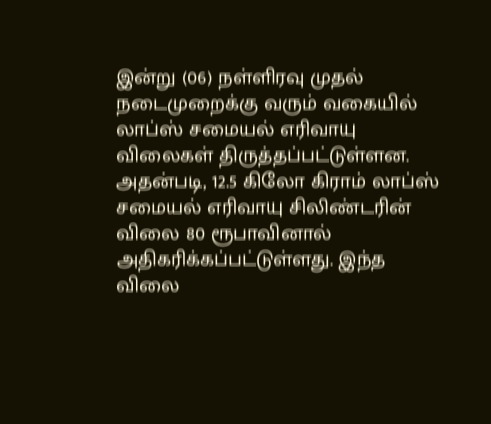இன்று (06) நள்ளிரவு முதல் நடைமுறைக்கு வரும் வகையில் லாப்ஸ் சமையல் எரிவாயு விலைகள் திருத்தப்பட்டுள்ளன. அதன்படி, 12.5 கிலோ கிராம் லாப்ஸ் சமையல் எரிவாயு சிலிண்டரின் விலை 80 ரூபாவினால் அதிகரிக்கப்பட்டுள்ளது. இந்த விலை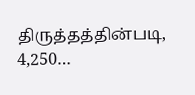திருத்தத்தின்படி, 4,250…